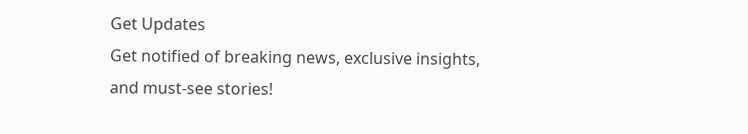Get Updates
Get notified of breaking news, exclusive insights, and must-see stories!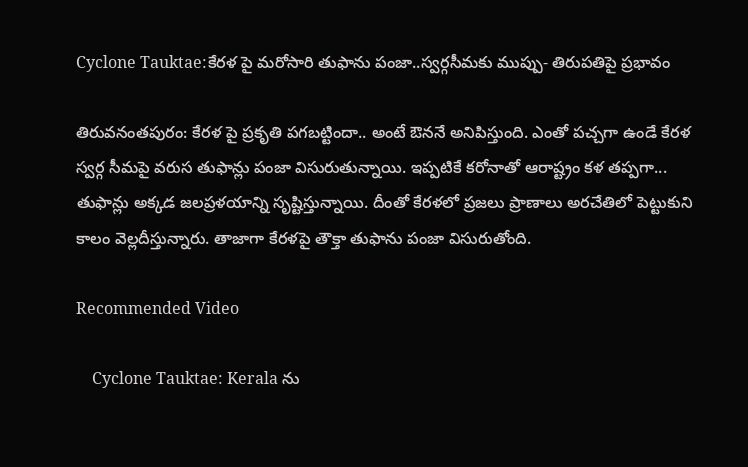Cyclone Tauktae:కేరళ పై మరోసారి తుఫాను పంజా..స్వర్గసీమకు ముప్పు- తిరుపతిపై ప్రభావం

తిరువనంతపురం: కేరళ పై ప్రకృతి పగబట్టిందా.. అంటే ఔననే అనిపిస్తుంది. ఎంతో పచ్చగా ఉండే కేరళ స్వర్గ సీమపై వరుస తుఫాన్లు పంజా విసురుతున్నాయి. ఇప్పటికే కరోనాతో ఆరాష్ట్రం కళ తప్పగా... తుఫాన్లు అక్కడ జలప్రళయాన్ని సృష్టిస్తున్నాయి. దీంతో కేరళలో ప్రజలు ప్రాణాలు అరచేతిలో పెట్టుకుని కాలం వెల్లదీస్తున్నారు. తాజాగా కేరళపై తౌక్తా తుఫాను పంజా విసురుతోంది.

Recommended Video

    Cyclone Tauktae: Kerala ను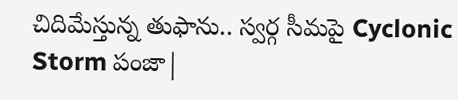చిదిమేస్తున్న తుఫాను.. స్వర్గ సీమపై Cyclonic Storm పంజా|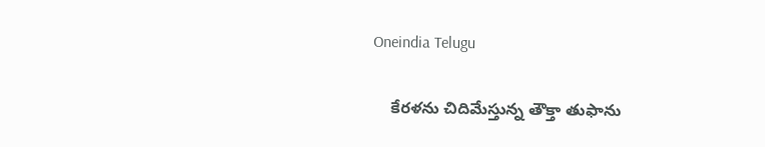Oneindia Telugu

    కేరళను చిదిమేస్తున్న తౌక్తా తుఫాను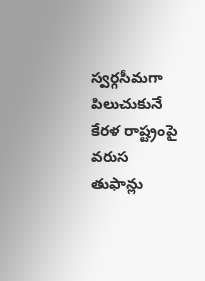స్వర్గసీమగా పిలుచుకునే కేరళ రాష్ట్రంపై వరుస తుఫాన్లు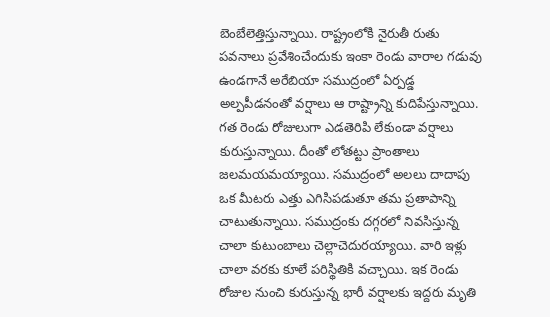బెంబేలెత్తిస్తున్నాయి. రాష్ట్రంలోకి నైరుతీ రుతు పవనాలు ప్రవేశించేందుకు ఇంకా రెండు వారాల గడువు ఉండగానే అరేబియా సముద్రంలో ఏర్పడ్డ అల్పపీడనంతో వర్షాలు ఆ రాష్ట్రాన్ని కుదిపేస్తున్నాయి. గత రెండు రోజులుగా ఎడతెరిపి లేకుండా వర్షాలు కురుస్తున్నాయి. దీంతో లోతట్టు ప్రాంతాలు జలమయమయ్యాయి. సముద్రంలో అలలు దాదాపు ఒక మీటరు ఎత్తు ఎగిసిపడుతూ తమ ప్రతాపాన్ని చాటుతున్నాయి. సముద్రంకు దగ్గరలో నివసిస్తున్న చాలా కుటుంబాలు చెల్లాచెదురయ్యాయి. వారి ఇళ్లు చాలా వరకు కూలే పరిస్థితికి వచ్చాయి. ఇక రెండు రోజుల నుంచి కురుస్తున్న భారీ వర్షాలకు ఇద్దరు మృతి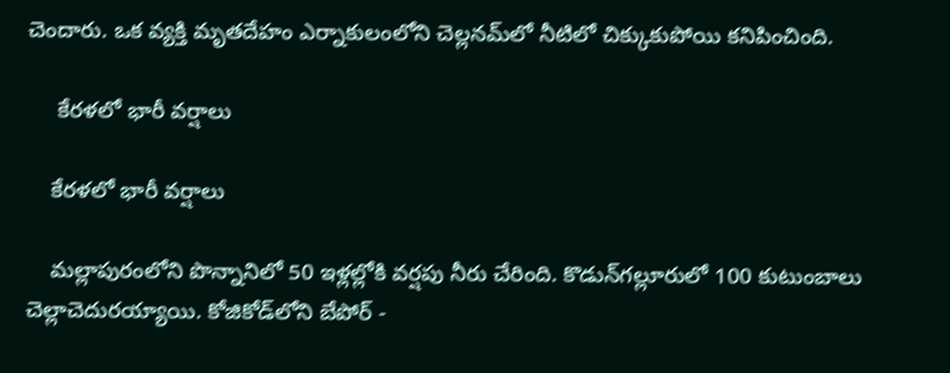చెందారు. ఒక వ్యక్తి మృతదేహం ఎర్నాకులంలోని చెల్లనమ్‌లో నీటిలో చిక్కుకుపోయి కనిపించింది.

     కేరళలో భారీ వర్షాలు

    కేరళలో భారీ వర్షాలు

    మల్లాపురంలోని పొన్నానిలో 50 ఇళ్లల్లోకి వర్షపు నీరు చేరింది. కొడున్‌గల్లూరులో 100 కుటుంబాలు చెల్లాచెదురయ్యాయి. కోజికోడ్‌లోని బేపోర్ -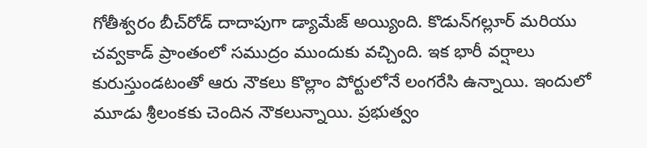గోతీశ్వరం బీచ్‌రోడ్ దాదాపుగా డ్యామేజ్ అయ్యింది. కొడున్‌గల్లూర్ మరియు చవ్వకాడ్ ప్రాంతంలో సముద్రం ముందుకు వచ్చింది. ఇక భారీ వర్షాలు కురుస్తుండటంతో ఆరు నౌకలు కొల్లాం పోర్టులోనే లంగరేసి ఉన్నాయి. ఇందులో మూడు శ్రీలంకకు చెందిన నౌకలున్నాయి. ప్రభుత్వం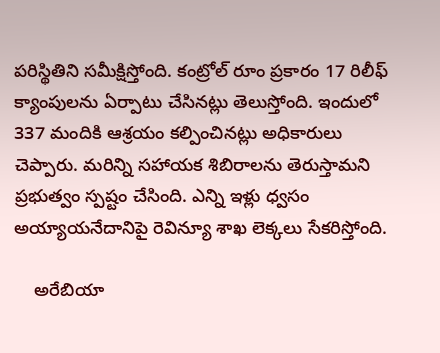పరిస్థితిని సమీక్షిస్తోంది. కంట్రోల్ రూం ప్రకారం 17 రిలీఫ్ క్యాంపులను ఏర్పాటు చేసినట్లు తెలుస్తోంది. ఇందులో 337 మందికి ఆశ్రయం కల్పించినట్లు అధికారులు చెప్పారు. మరిన్ని సహాయక శిబిరాలను తెరుస్తామని ప్రభుత్వం స్పష్టం చేసింది. ఎన్ని ఇళ్లు ధ్వసం అయ్యాయనేదానిపై రెవిన్యూ శాఖ లెక్కలు సేకరిస్తోంది.

    అరేబియా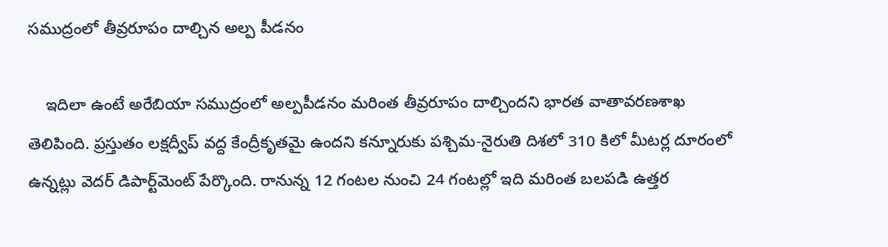సముద్రంలో తీవ్రరూపం దాల్చిన అల్ప పీడనం

    ఇదిలా ఉంటే అరేబియా సముద్రంలో అల్పపీడనం మరింత తీవ్రరూపం దాల్చిందని భారత వాతావరణశాఖ తెలిపింది. ప్రస్తుతం లక్షద్వీప్ వద్ద కేంద్రీకృతమై ఉందని కన్నూరుకు పశ్చిమ-నైరుతి దిశలో 310 కిలో మీటర్ల దూరంలో ఉన్నట్లు వెదర్ డిపార్ట్‌మెంట్ పేర్కొంది. రానున్న 12 గంటల నుంచి 24 గంటల్లో ఇది మరింత బలపడి ఉత్తర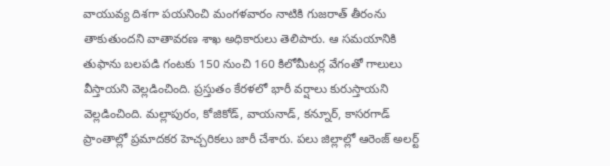వాయువ్య దిశగా పయనించి మంగళవారం నాటికి గుజరాత్ తీరంను తాకుతుందని వాతావరణ శాఖ అధికారులు తెలిపారు. ఆ సమయానికి తుఫాను బలపడి గంటకు 150 నుంచి 160 కిలోమీటర్ల వేగంతో గాలులు వీస్తాయని వెల్లడించింది. ప్రస్తుతం కేరళలో భారీ వర్షాలు కురుస్తాయని వెల్లడించింది. మల్లాపురం, కోజికోడ్, వాయనాడ్, కన్నూర్, కాసరగాడ్ ప్రాంతాల్లో ప్రమాదకర హెచ్చరికలు జారీ చేశారు. పలు జిల్లాల్లో ఆరెంజ్ అలర్ట్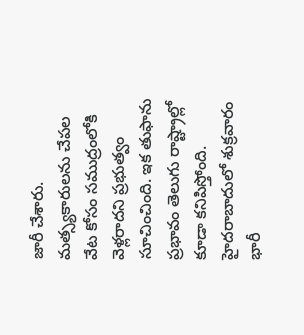జారీ చేశారు. మత్స్యకారులను చేపల వేట కోసం సముద్రంలోకి వెళ్లరాదని ప్రభుత్వం సూచించింది. ఇక తుఫాను ప్రభావం తెలుగు రాష్ట్రాల్లో కూడా కనిపిస్తోంది. హైదరాబాదులో శుక్రవారం భారీ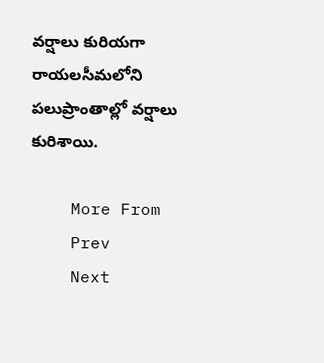వర్షాలు కురియగా రాయలసీమలోని పలుప్రాంతాల్లో వర్షాలు కురిశాయి.

    More From
    Prev
    Next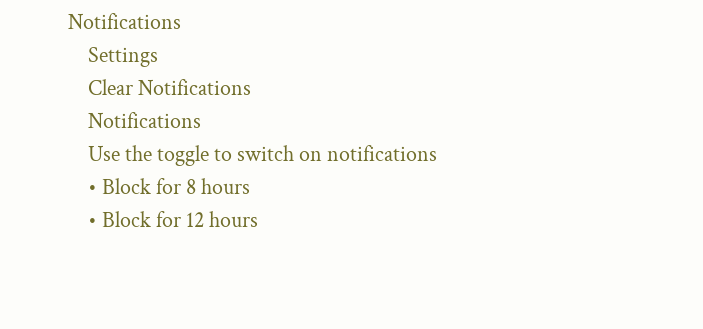Notifications
    Settings
    Clear Notifications
    Notifications
    Use the toggle to switch on notifications
    • Block for 8 hours
    • Block for 12 hours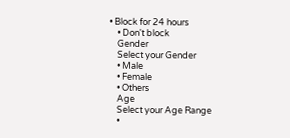• Block for 24 hours
    • Don't block
    Gender
    Select your Gender
    • Male
    • Female
    • Others
    Age
    Select your Age Range
    •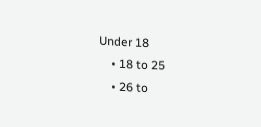Under 18
    • 18 to 25
    • 26 to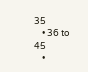35
    • 36 to 45
    •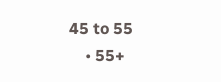45 to 55
    • 55+